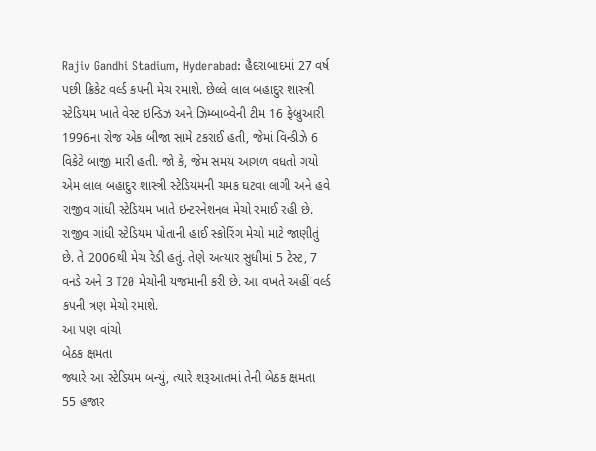Rajiv Gandhi Stadium, Hyderabad: હૈદરાબાદમાં 27 વર્ષ પછી ક્રિકેટ વર્લ્ડ કપની મેચ રમાશે. છેલ્લે લાલ બહાદુર શાસ્ત્રી સ્ટેડિયમ ખાતે વેસ્ટ ઇન્ડિઝ અને ઝિમ્બાબ્વેની ટીમ 16 ફેબ્રુઆરી 1996ના રોજ એક બીજા સામે ટકરાઈ હતી, જેમાં વિન્ડીઝે 6 વિકેટે બાજી મારી હતી. જો કે, જેમ સમય આગળ વધતો ગયો એમ લાલ બહાદુર શાસ્ત્રી સ્ટેડિયમની ચમક ઘટવા લાગી અને હવે રાજીવ ગાંધી સ્ટેડિયમ ખાતે ઇન્ટરનેશનલ મેચો રમાઈ રહી છે.
રાજીવ ગાંધી સ્ટેડિયમ પોતાની હાઈ સ્કોરિંગ મેચો માટે જાણીતું છે. તે 2006થી મેચ રેડી હતું. તેણે અત્યાર સુધીમાં 5 ટેસ્ટ, 7 વનડે અને 3 T20 મેચોની યજમાની કરી છે. આ વખતે અહીં વર્લ્ડ કપની ત્રણ મેચો રમાશે.
આ પણ વાંચો
બેઠક ક્ષમતા
જ્યારે આ સ્ટેડિયમ બન્યું, ત્યારે શરૂઆતમાં તેની બેઠક ક્ષમતા 55 હજાર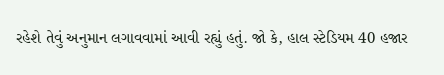રહેશે તેવું અનુમાન લગાવવામાં આવી રહ્યું હતું. જો કે, હાલ સ્ટેડિયમ 40 હજાર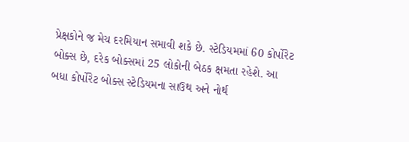પ્રેક્ષકોને જ મેચ દરમિયાન સમાવી શકે છે. સ્ટેડિયમમાં 60 કોર્પોરેટ બોક્સ છે, દરેક બોક્સમાં 25 લોકોની બેઠક ક્ષમતા રહેશે. આ બધા કોર્પોરેટ બોક્સ સ્ટેડિયમના સાઉથ અને નોર્થ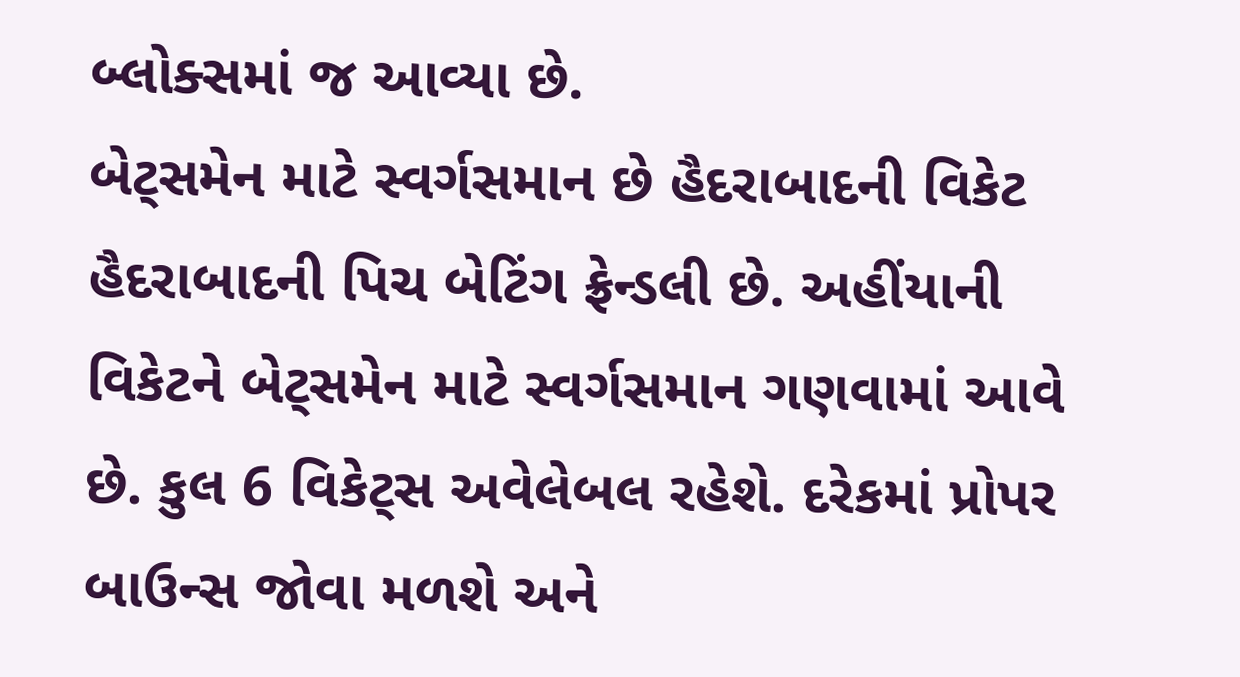બ્લોક્સમાં જ આવ્યા છે.
બેટ્સમેન માટે સ્વર્ગસમાન છે હૈદરાબાદની વિકેટ
હૈદરાબાદની પિચ બેટિંગ ફ્રેન્ડલી છે. અહીંયાની વિકેટને બેટ્સમેન માટે સ્વર્ગસમાન ગણવામાં આવે છે. કુલ 6 વિકેટ્સ અવેલેબલ રહેશે. દરેકમાં પ્રોપર બાઉન્સ જોવા મળશે અને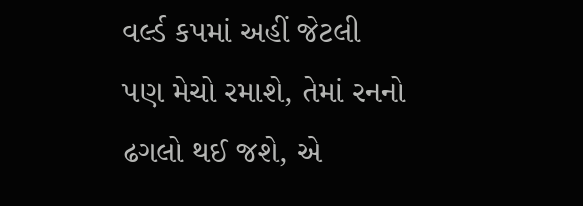વર્લ્ડ કપમાં અહીં જેટલી પણ મેચો રમાશે, તેમાં રનનો ઢગલો થઈ જશે, એ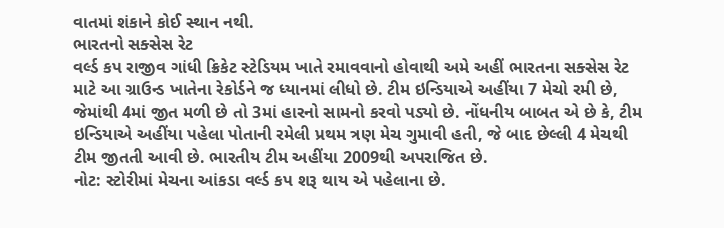વાતમાં શંકાને કોઈ સ્થાન નથી.
ભારતનો સક્સેસ રેટ
વર્લ્ડ કપ રાજીવ ગાંધી ક્રિકેટ સ્ટેડિયમ ખાતે રમાવવાનો હોવાથી અમે અહીં ભારતના સક્સેસ રેટ માટે આ ગ્રાઉન્ડ ખાતેના રેકોર્ડને જ ધ્યાનમાં લીધો છે. ટીમ ઇન્ડિયાએ અહીંયા 7 મેચો રમી છે, જેમાંથી 4માં જીત મળી છે તો 3માં હારનો સામનો કરવો પડ્યો છે. નોંધનીય બાબત એ છે કે, ટીમ ઇન્ડિયાએ અહીંયા પહેલા પોતાની રમેલી પ્રથમ ત્રણ મેચ ગુમાવી હતી, જે બાદ છેલ્લી 4 મેચથી ટીમ જીતતી આવી છે. ભારતીય ટીમ અહીંયા 2009થી અપરાજિત છે.
નોટ: સ્ટોરીમાં મેચના આંકડા વર્લ્ડ કપ શરૂ થાય એ પહેલાના છે.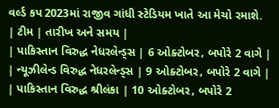વર્લ્ડ કપ 2023માં રાજીવ ગાંધી સ્ટેડિયમ ખાતે આ મેચો રમાશે.
| ટીમ | તારીખ અને સમય |
| પાકિસ્તાન વિરુદ્ધ નેધરલેન્ડ્સ | 6 ઓક્ટોબર, બપોરે 2 વાગે |
| ન્યૂઝીલેન્ડ વિરુદ્ધ નેધરલેન્ડ્સ | 9 ઓક્ટોબર, બપોરે 2 વાગે |
| પાકિસ્તાન વિરુદ્ધ શ્રીલંકા | 10 ઓક્ટોબર, બપોરે 2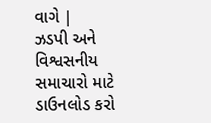વાગે |
ઝડપી અને વિશ્વસનીય સમાચારો માટે ડાઉનલોડ કરો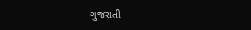ગુજરાતી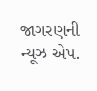જાગરણની ન્યૂઝ એપ.